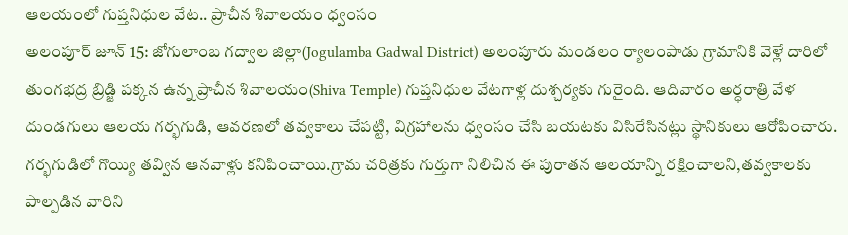ఆలయంలో గుప్తనిధుల వేట.. ప్రాచీన శివాలయం ధ్వంసం
అలంపూర్ జూన్ 15: జోగులాంబ గద్వాల జిల్లా(Jogulamba Gadwal District) అలంపూరు మండలం ర్యాలంపాడు గ్రామానికి వెళ్లే దారిలో తుంగభద్ర బ్రిడ్జి పక్కన ఉన్న ప్రాచీన శివాలయం(Shiva Temple) గుప్తనిధుల వేటగాళ్ల దుశ్చర్యకు గురైంది. ఆదివారం అర్ధరాత్రి వేళ దుండగులు ఆలయ గర్భగుడి, ఆవరణలో తవ్వకాలు చేపట్టి, విగ్రహాలను ధ్వంసం చేసి బయటకు విసిరేసినట్లు స్థానికులు ఆరోపించారు. గర్భగుడిలో గొయ్యి తవ్విన ఆనవాళ్లు కనిపించాయి.గ్రామ చరిత్రకు గుర్తుగా నిలిచిన ఈ పురాతన ఆలయాన్ని రక్షించాలని,తవ్వకాలకు పాల్పడిన వారిని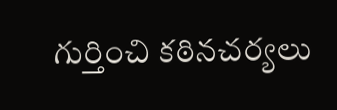గుర్తించి కఠినచర్యలు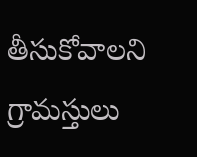తీసుకోవాలని గ్రామస్తులు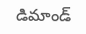డిమాండ్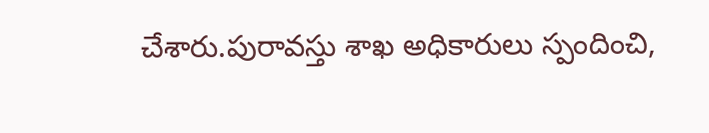చేశారు.పురావస్తు శాఖ అధికారులు స్పందించి,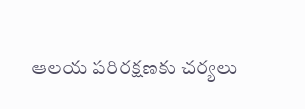ఆలయ పరిరక్షణకు చర్యలు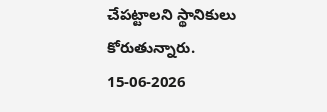చేపట్టాలని స్థానికులు కోరుతున్నారు.
15-06-2026